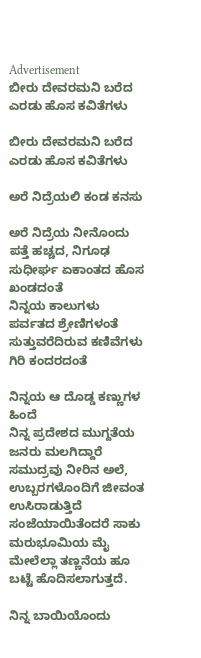Advertisement
ಬೀರು ದೇವರಮನಿ ಬರೆದ ಎರಡು ಹೊಸ ಕವಿತೆಗಳು

ಬೀರು ದೇವರಮನಿ ಬರೆದ ಎರಡು ಹೊಸ ಕವಿತೆಗಳು

ಅರೆ ನಿದ್ರೆಯಲಿ ಕಂಡ ಕನಸು

ಅರೆ ನಿದ್ರೆಯ ನೀನೊಂದು ಪತ್ತೆ ಹಚ್ಚದ, ನಿಗೂಢ ಸುಧೀರ್ಘ ಏಕಾಂತದ ಹೊಸ ಖಂಡದಂತೆ
ನಿನ್ನಯ ಕಾಲುಗಳು ಪರ್ವತದ ಶ್ರೇಣಿಗಳಂತೆ
ಸುತ್ತುವರೆದಿರುವ ಕಣಿವೆಗಳು ಗಿರಿ ಕಂದರದಂತೆ

ನಿನ್ನಯ ಆ ದೊಡ್ಡ ಕಣ್ಣುಗಳ ಹಿಂದೆ
ನಿನ್ನ ಪ್ರದೇಶದ ಮುಗ್ದತೆಯ ಜನರು ಮಲಗಿದ್ದಾರೆ
ಸಮುದ್ರವು ನೀರಿನ ಅಲೆ, ಉಬ್ಬರಗಳೊಂದಿಗೆ ಜೀವಂತ ಉಸಿರಾಡುತ್ತಿದೆ
ಸಂಜೆಯಾಯಿತೆಂದರೆ ಸಾಕು ಮರುಭೂಮಿಯ ಮೈ ಮೇಲೆಲ್ಲಾ ತಣ್ಣನೆಯ ಹೂ ಬಟ್ಟೆ ಹೊದಿಸಲಾಗುತ್ತದೆ.

ನಿನ್ನ ಬಾಯಿಯೊಂದು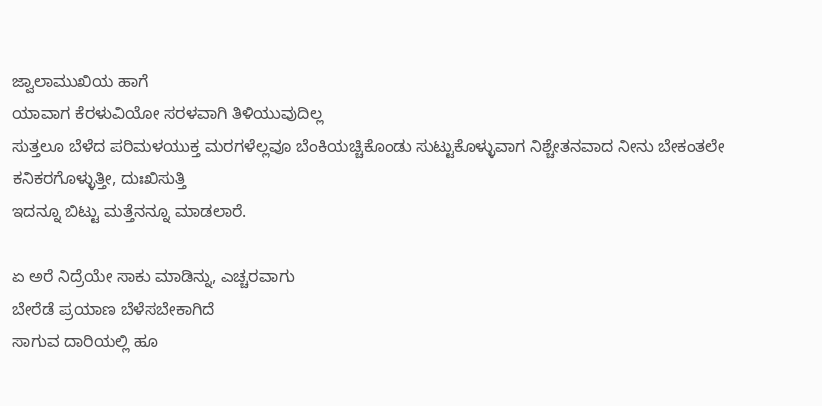ಜ್ವಾಲಾಮುಖಿಯ ಹಾಗೆ
ಯಾವಾಗ ಕೆರಳುವಿಯೋ ಸರಳವಾಗಿ ತಿಳಿಯುವುದಿಲ್ಲ
ಸುತ್ತಲೂ ಬೆಳೆದ ಪರಿಮಳಯುಕ್ತ ಮರಗಳೆಲ್ಲವೂ ಬೆಂಕಿಯಚ್ಚಿಕೊಂಡು ಸುಟ್ಟುಕೊಳ್ಳುವಾಗ ನಿಶ್ಚೇತನವಾದ ನೀನು ಬೇಕಂತಲೇ ಕನಿಕರಗೊಳ್ಳುತ್ತೀ, ದುಃಖಿಸುತ್ತಿ
ಇದನ್ನೂ ಬಿಟ್ಟು ಮತ್ತೆನನ್ನೂ ಮಾಡಲಾರೆ.

ಏ ಅರೆ ನಿದ್ರೆಯೇ ಸಾಕು ಮಾಡಿನ್ನು, ಎಚ್ಚರವಾಗು
ಬೇರೆಡೆ ಪ್ರಯಾಣ ಬೆಳೆಸಬೇಕಾಗಿದೆ
ಸಾಗುವ ದಾರಿಯಲ್ಲಿ ಹೂ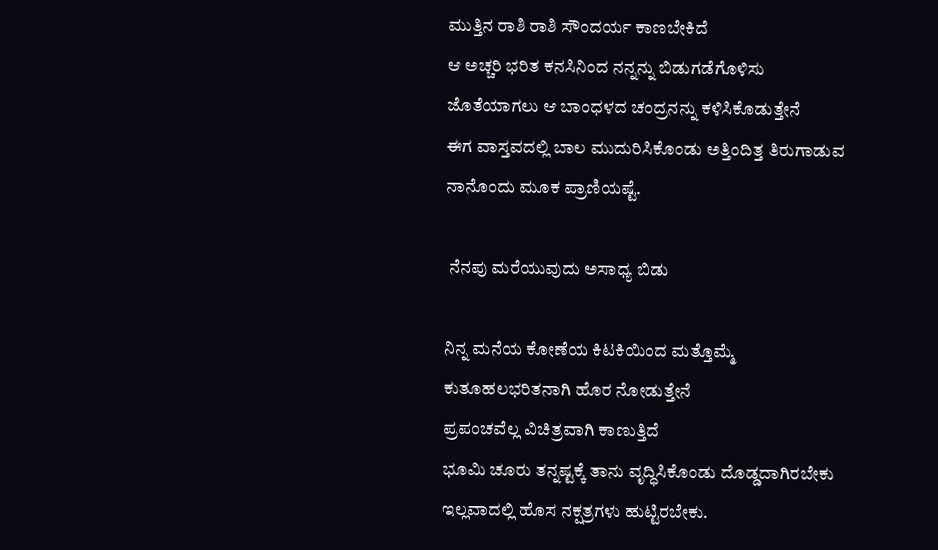ಮುತ್ತಿನ ರಾಶಿ ರಾಶಿ ಸೌಂದರ್ಯ ಕಾಣಬೇಕಿದೆ
ಆ ಅಚ್ಚರಿ ಭರಿತ ಕನಸಿನಿಂದ ನನ್ನನ್ನು ಬಿಡುಗಡೆಗೊಳಿಸು
ಜೊತೆಯಾಗಲು ಆ ಬಾಂಧಳದ ಚಂದ್ರನನ್ನು ಕಳಿಸಿಕೊಡುತ್ತೇನೆ
ಈಗ ವಾಸ್ತವದಲ್ಲಿ ಬಾಲ ಮುದುರಿಸಿಕೊಂಡು ಅತ್ತಿಂದಿತ್ತ ತಿರುಗಾಡುವ ನಾನೊಂದು ಮೂಕ ಪ್ರಾಣಿಯಷ್ಟೆ.

 ನೆನಪು ಮರೆಯುವುದು ಅಸಾಧ್ಯ ಬಿಡು

ನಿನ್ನ ಮನೆಯ ಕೋಣೆಯ ಕಿಟಕಿಯಿಂದ ಮತ್ತೊಮ್ಮೆ ಕುತೂಹಲಭರಿತನಾಗಿ ಹೊರ ನೋಡುತ್ತೇನೆ
ಪ್ರಪಂಚವೆಲ್ಲ ವಿಚಿತ್ರವಾಗಿ ಕಾಣುತ್ತಿದೆ
ಭೂಮಿ ಚೂರು ತನ್ನಷ್ಟಕ್ಕೆ ತಾನು ವೃದ್ಧಿಸಿಕೊಂಡು ದೊಡ್ಡದಾಗಿರಬೇಕು
ಇಲ್ಲವಾದಲ್ಲಿ ಹೊಸ ನಕ್ಷತ್ರಗಳು ಹುಟ್ಟಿರಬೇಕು.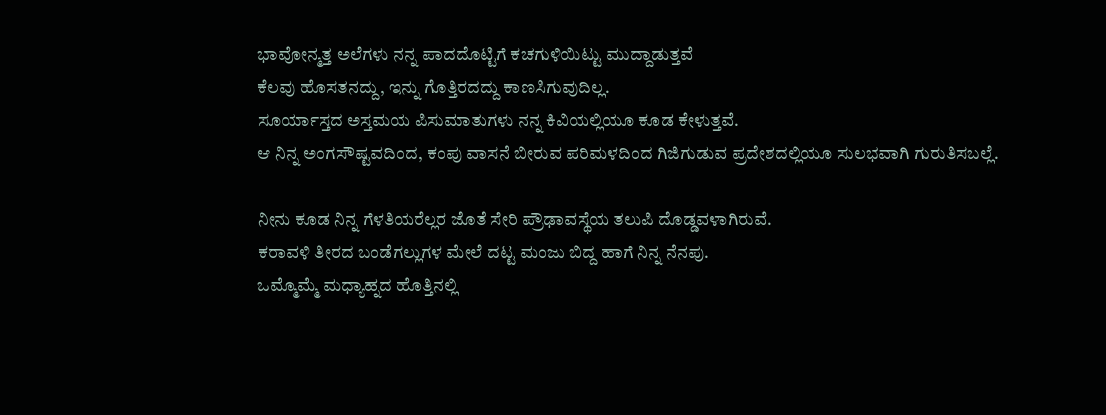ಭಾವೋನ್ಮತ್ತ ಅಲೆಗಳು ನನ್ನ ಪಾದದೊಟ್ಟಿಗೆ ಕಚಗುಳಿಯಿಟ್ಟು ಮುದ್ದಾಡುತ್ತವೆ
ಕೆಲವು ಹೊಸತನದ್ದು, ಇನ್ನು ಗೊತ್ತಿರದದ್ದು ಕಾಣಸಿಗುವುದಿಲ್ಲ.
ಸೂರ್ಯಾಸ್ತದ ಅಸ್ತಮಯ ಪಿಸುಮಾತುಗಳು ನನ್ನ ಕಿವಿಯಲ್ಲಿಯೂ ಕೂಡ ಕೇಳುತ್ತವೆ.
ಆ ನಿನ್ನ ಅಂಗಸೌಷ್ಟವದಿಂದ, ಕಂಪು ವಾಸನೆ ಬೀರುವ ಪರಿಮಳದಿಂದ ಗಿಜಿಗುಡುವ ಪ್ರದೇಶದಲ್ಲಿಯೂ ಸುಲಭವಾಗಿ ಗುರುತಿಸಬಲ್ಲೆ.

ನೀನು ಕೂಡ ನಿನ್ನ ಗೆಳತಿಯರೆಲ್ಲರ ಜೊತೆ ಸೇರಿ ಪ್ರೌಢಾವಸ್ಥೆಯ ತಲುಪಿ ದೊಡ್ಡವಳಾಗಿರುವೆ.
ಕರಾವಳಿ ತೀರದ ಬಂಡೆಗಲ್ಲುಗಳ ಮೇಲೆ ದಟ್ಟ ಮಂಜು ಬಿದ್ದ ಹಾಗೆ ನಿನ್ನ ನೆನಪು.
ಒಮ್ಮೊಮ್ಮೆ ಮಧ್ಯಾಹ್ನದ ಹೊತ್ತಿನಲ್ಲಿ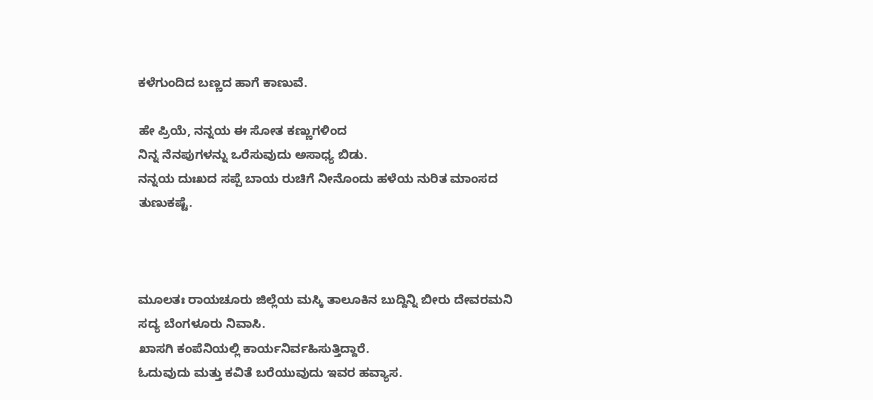ಕಳೆಗುಂದಿದ ಬಣ್ಣದ ಹಾಗೆ ಕಾಣುವೆ.

ಹೇ ಪ್ರಿಯೆ, ನನ್ನಯ ಈ ಸೋತ ಕಣ್ಣುಗಳಿಂದ
ನಿನ್ನ ನೆನಪುಗಳನ್ನು ಒರೆಸುವುದು ಅಸಾಧ್ಯ ಬಿಡು.
ನನ್ನಯ ದುಃಖದ ಸಪ್ಪೆ ಬಾಯ ರುಚಿಗೆ ನೀನೊಂದು ಹಳೆಯ ನುರಿತ ಮಾಂಸದ ತುಣುಕಷ್ಟೆ.



ಮೂಲತಃ ರಾಯಚೂರು ಜಿಲ್ಲೆಯ ಮಸ್ಕಿ ತಾಲೂಕಿನ ಬುದ್ದಿನ್ನಿ ಬೀರು ದೇವರಮನಿ ಸದ್ಯ ಬೆಂಗಳೂರು ನಿವಾಸಿ.
ಖಾಸಗಿ ಕಂಪೆನಿಯಲ್ಲಿ ಕಾರ್ಯನಿರ್ವಹಿಸುತ್ತಿದ್ದಾರೆ.
ಓದುವುದು ಮತ್ತು ಕವಿತೆ ಬರೆಯುವುದು ಇವರ ಹವ್ಯಾಸ.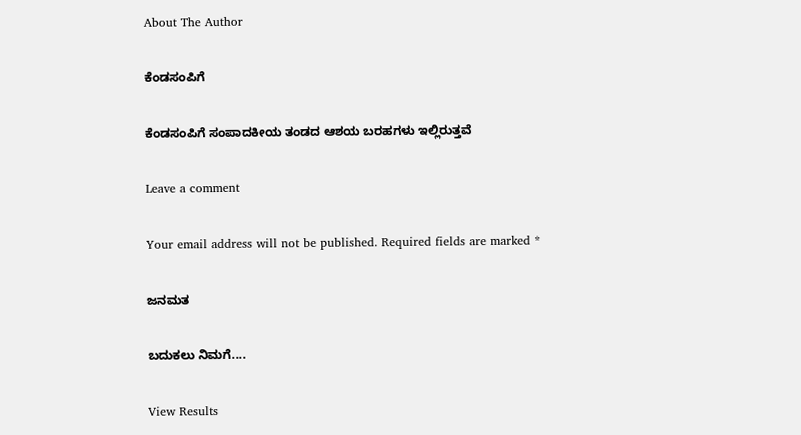About The Author

ಕೆಂಡಸಂಪಿಗೆ

ಕೆಂಡಸಂಪಿಗೆ ಸಂಪಾದಕೀಯ ತಂಡದ ಆಶಯ ಬರಹಗಳು ಇಲ್ಲಿರುತ್ತವೆ

Leave a comment

Your email address will not be published. Required fields are marked *

ಜನಮತ

ಬದುಕಲು ನಿಮಗೆ....

View Results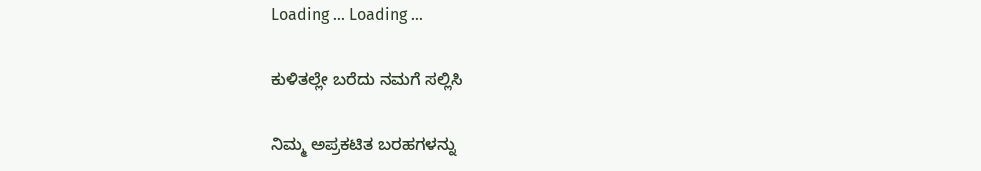Loading ... Loading ...

ಕುಳಿತಲ್ಲೇ ಬರೆದು ನಮಗೆ ಸಲ್ಲಿಸಿ

ನಿಮ್ಮ ಅಪ್ರಕಟಿತ ಬರಹಗಳನ್ನು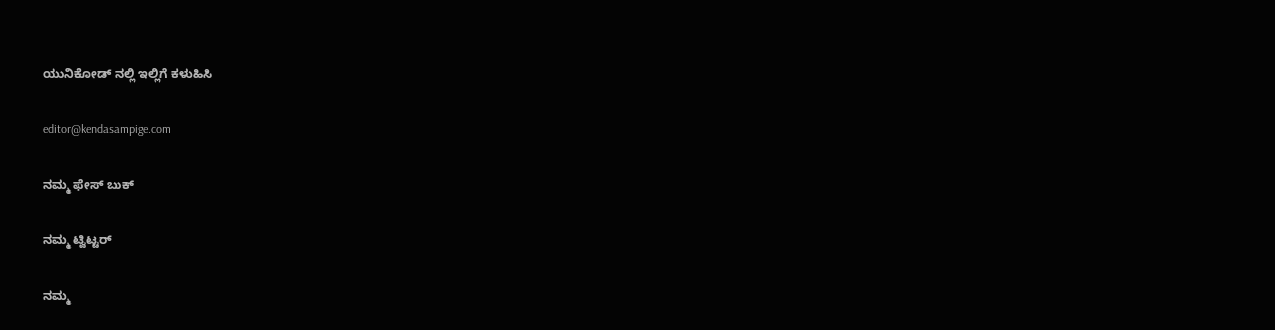ಯುನಿಕೋಡ್ ನಲ್ಲಿ ಇಲ್ಲಿಗೆ ಕಳುಹಿಸಿ

editor@kendasampige.com

ನಮ್ಮ ಫೇಸ್ ಬುಕ್

ನಮ್ಮ ಟ್ವಿಟ್ಟರ್

ನಮ್ಮ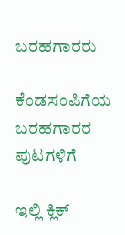ಬರಹಗಾರರು

ಕೆಂಡಸಂಪಿಗೆಯ ಬರಹಗಾರರ ಪುಟಗಳಿಗೆ

ಇಲ್ಲಿ ಕ್ಲಿಕ್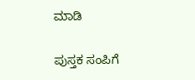ಮಾಡಿ

ಪುಸ್ತಕ ಸಂಪಿಗೆ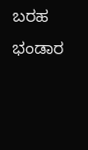ಬರಹ ಭಂಡಾರ